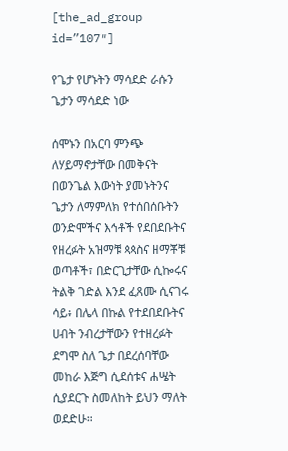[the_ad_group id=”107″]

የጌታ የሆኑትን ማሳደድ ራሱን ጌታን ማሳደድ ነው

ሰሞኑን በአርባ ምንጭ ለሃይማኖታቸው በመቅናት በወንጌል እውነት ያመኑትንና ጌታን ለማምለክ የተሰበሰቡትን ወንድሞችና እኅቶች የደበደቡትና የዘረፉት አዝማቹ ጳጳስና ዘማቾቹ ወጣቶች፣ በድርጊታቸው ሲኰሩና ትልቅ ገድል እንደ ፈጸሙ ሲናገሩ ሳይ፥ በሌላ በኩል የተደበደቡትና ሀብት ንብረታቸውን የተዘረፉት ደግሞ ስለ ጌታ በደረሰባቸው መከራ እጅግ ሲደሰቱና ሐሤት ሲያደርጉ ስመለከት ይህን ማለት ወደድሁ።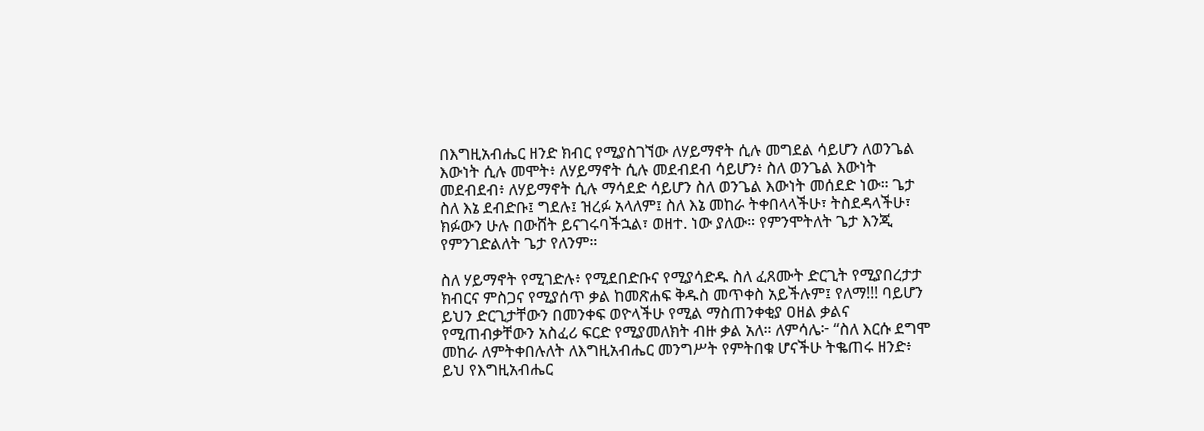በእግዚአብሔር ዘንድ ክብር የሚያስገኘው ለሃይማኖት ሲሉ መግደል ሳይሆን ለወንጌል እውነት ሲሉ መሞት፥ ለሃይማኖት ሲሉ መደብደብ ሳይሆን፥ ስለ ወንጌል እውነት መደብደብ፥ ለሃይማኖት ሲሉ ማሳደድ ሳይሆን ስለ ወንጌል እውነት መሰደድ ነው። ጌታ ስለ እኔ ደብድቡ፤ ግደሉ፤ ዝረፉ አላለም፤ ስለ እኔ መከራ ትቀበላላችሁ፣ ትስደዳላችሁ፣ ክፉውን ሁሉ በውሸት ይናገሩባችኋል፣ ወዘተ. ነው ያለው። የምንሞትለት ጌታ እንጂ የምንገድልለት ጌታ የለንም።

ስለ ሃይማኖት የሚገድሉ፥ የሚደበድቡና የሚያሳድዱ ስለ ፈጸሙት ድርጊት የሚያበረታታ ክብርና ምስጋና የሚያሰጥ ቃል ከመጽሐፍ ቅዱስ መጥቀስ አይችሉም፤ የለማ!!! ባይሆን ይህን ድርጊታቸውን በመንቀፍ ወዮላችሁ የሚል ማስጠንቀቂያ ዐዘል ቃልና የሚጠብቃቸውን አስፈሪ ፍርድ የሚያመለክት ብዙ ቃል አለ። ለምሳሌ፦ “ስለ እርሱ ደግሞ መከራ ለምትቀበሉለት ለእግዚአብሔር መንግሥት የምትበቁ ሆናችሁ ትቈጠሩ ዘንድ፥ ይህ የእግዚአብሔር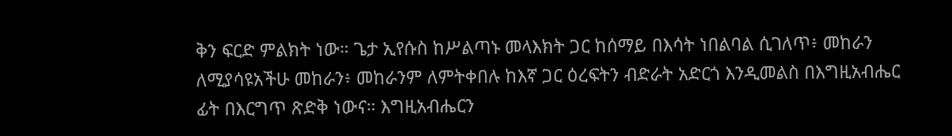ቅን ፍርድ ምልክት ነው። ጌታ ኢየሱስ ከሥልጣኑ መላእክት ጋር ከሰማይ በእሳት ነበልባል ሲገለጥ፥ መከራን ለሚያሳዩአችሁ መከራን፥ መከራንም ለምትቀበሉ ከእኛ ጋር ዕረፍትን ብድራት አድርጎ እንዲመልስ በእግዚአብሔር ፊት በእርግጥ ጽድቅ ነውና። እግዚአብሔርን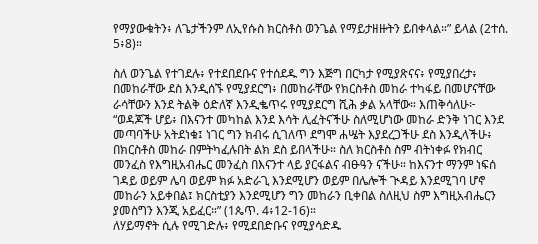የማያውቁትን፥ ለጌታችንም ለኢየሱስ ክርስቶስ ወንጌል የማይታዘዙትን ይበቀላል።” ይላል (2ተሰ. 5፥8)።

ስለ ወንጌል የተገደሉ፥ የተደበደቡና የተሰደዱ ግን እጅግ በርካታ የሚያጽናና፥ የሚያበረታ፥ በመከራቸው ደስ እንዲሰኙ የሚያደርግ፥ በመከራቸው የክርስቶስ መከራ ተካፋይ በመሆናቸው ራሳቸውን እንደ ትልቅ ዕድለኛ እንዲቈጥሩ የሚያደርግ ሺሕ ቃል አላቸው። እጠቅሳለሁ፦ “ወዳጆች ሆይ፥ በእናንተ መካከል እንደ እሳት ሊፈትናችሁ ስለሚሆነው መከራ ድንቅ ነገር እንደ መጣባችሁ አትደነቁ፤ ነገር ግን ክብሩ ሲገለጥ ደግሞ ሐሤት እያደረጋችሁ ደስ እንዲላችሁ፥ በክርስቶስ መከራ በምትካፈሉበት ልክ ደስ ይበላችሁ። ስለ ክርስቶስ ስም ብትነቀፉ የክብር መንፈስ የእግዚአብሔር መንፈስ በእናንተ ላይ ያርፋልና ብፁዓን ናችሁ። ከእናንተ ማንም ነፍሰ ገዳይ ወይም ሌባ ወይም ክፉ አድራጊ እንደሚሆን ወይም በሌሎች ጒዳይ እንደሚገባ ሆኖ መከራን አይቀበል፤ ክርስቲያን እንደሚሆን ግን መከራን ቢቀበል ስለዚህ ስም እግዚአብሔርን ያመስግን እንጂ አይፈር።” (1ጴጥ. 4፥12-16)።
ለሃይማኖት ሲሉ የሚገድሉ፥ የሚደበድቡና የሚያሳድዱ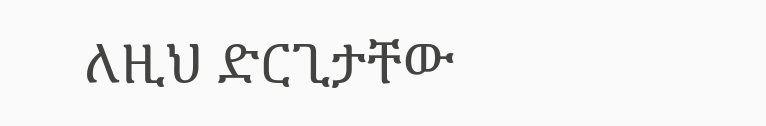ለዚህ ድርጊታቸው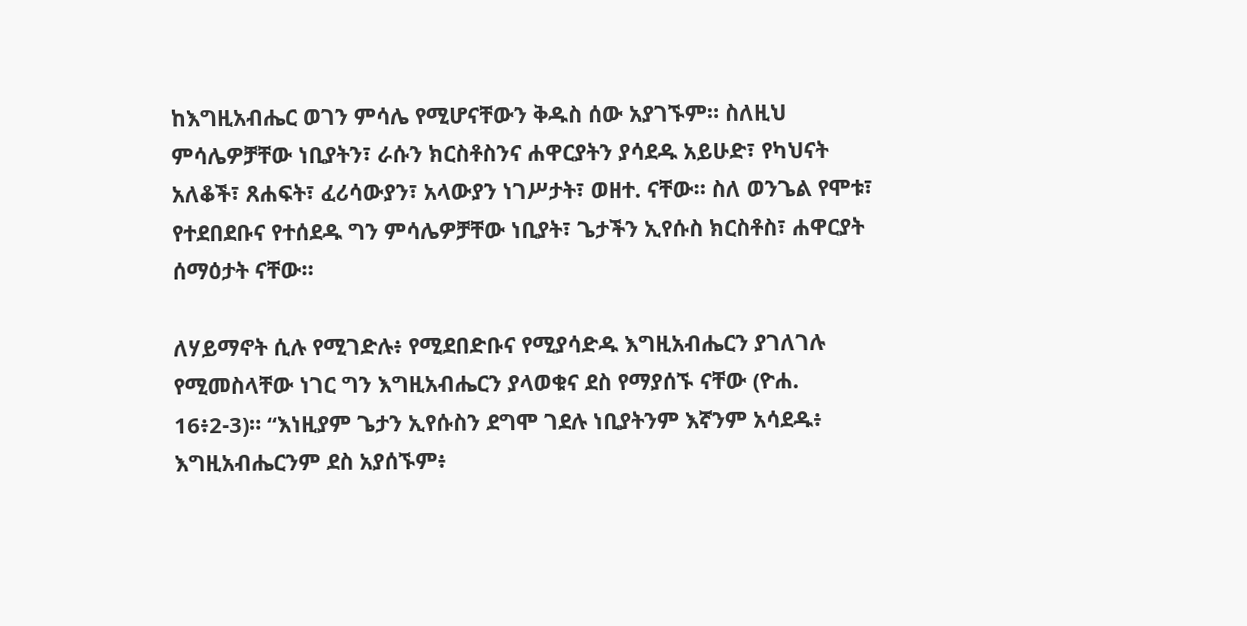ከእግዚአብሔር ወገን ምሳሌ የሚሆናቸውን ቅዱስ ሰው አያገኙም። ስለዚህ ምሳሌዎቻቸው ነቢያትን፣ ራሱን ክርስቶስንና ሐዋርያትን ያሳደዱ አይሁድ፣ የካህናት አለቆች፣ ጸሐፍት፣ ፈሪሳውያን፣ አላውያን ነገሥታት፣ ወዘተ. ናቸው። ስለ ወንጌል የሞቱ፣ የተደበደቡና የተሰደዱ ግን ምሳሌዎቻቸው ነቢያት፣ ጌታችን ኢየሱስ ክርስቶስ፣ ሐዋርያት ሰማዕታት ናቸው።

ለሃይማኖት ሲሉ የሚገድሉ፥ የሚደበድቡና የሚያሳድዱ እግዚአብሔርን ያገለገሉ የሚመስላቸው ነገር ግን እግዚአብሔርን ያላወቁና ደስ የማያሰኙ ናቸው (ዮሐ. 16፥2-3)። “እነዚያም ጌታን ኢየሱስን ደግሞ ገደሉ ነቢያትንም እኛንም አሳደዱ፥ እግዚአብሔርንም ደስ አያሰኙም፥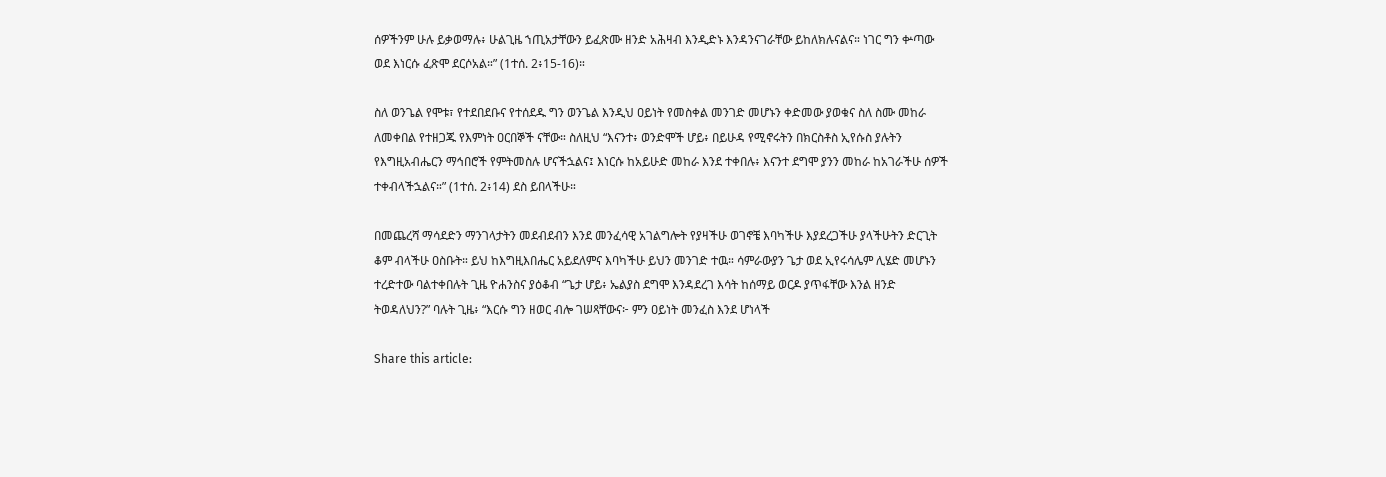ሰዎችንም ሁሉ ይቃወማሉ፥ ሁልጊዜ ኀጢአታቸውን ይፈጽሙ ዘንድ አሕዛብ እንዲድኑ እንዳንናገራቸው ይከለክሉናልና። ነገር ግን ቍጣው ወደ እነርሱ ፈጽሞ ደርሶአል።” (1ተሰ. 2፥15-16)።

ስለ ወንጌል የሞቱ፣ የተደበደቡና የተሰደዱ ግን ወንጌል እንዲህ ዐይነት የመስቀል መንገድ መሆኑን ቀድመው ያወቁና ስለ ስሙ መከራ ለመቀበል የተዘጋጁ የእምነት ዐርበኞች ናቸው። ስለዚህ “እናንተ፥ ወንድሞች ሆይ፥ በይሁዳ የሚኖሩትን በክርስቶስ ኢየሱስ ያሉትን የእግዚአብሔርን ማኅበሮች የምትመስሉ ሆናችኋልና፤ እነርሱ ከአይሁድ መከራ እንደ ተቀበሉ፥ እናንተ ደግሞ ያንን መከራ ከአገራችሁ ሰዎች ተቀብላችኋልና።” (1ተሰ. 2፥14) ደስ ይበላችሁ።

በመጨረሻ ማሳደድን ማንገላታትን መደብደብን እንደ መንፈሳዊ አገልግሎት የያዛችሁ ወገኖቼ እባካችሁ እያደረጋችሁ ያላችሁትን ድርጊት ቆም ብላችሁ ዐስቡት። ይህ ከእግዚእበሔር አይደለምና እባካችሁ ይህን መንገድ ተዉ። ሳምራውያን ጌታ ወደ ኢየሩሳሌም ሊሄድ መሆኑን ተረድተው ባልተቀበሉት ጊዜ ዮሐንስና ያዕቆብ “ጌታ ሆይ፥ ኤልያስ ደግሞ እንዳደረገ እሳት ከሰማይ ወርዶ ያጥፋቸው እንል ዘንድ ትወዳለህን?” ባሉት ጊዜ፥ “እርሱ ግን ዘወር ብሎ ገሠጻቸውና፦ ምን ዐይነት መንፈስ እንደ ሆነላች

Share this article: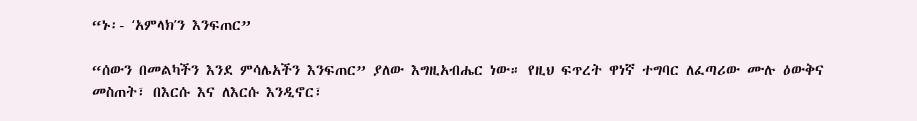“ኑ፡- ʻአምላክʼን እንፍጠር”

“ሰውን በመልካችን እንደ ምሳሌአችን እንፍጠር” ያለው እግዚአብሔር ነው። የዚህ ፍጥረት ዋነኛ ተግባር ለፈጣሪው ሙሉ ዕውቅና መስጠት፣ በእርሱ እና ለእርሱ እንዲኖር፣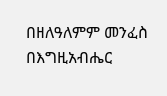በዘለዓለምም መንፈስ በእግዚአብሔር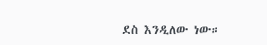ደስ እንዲለው ነው።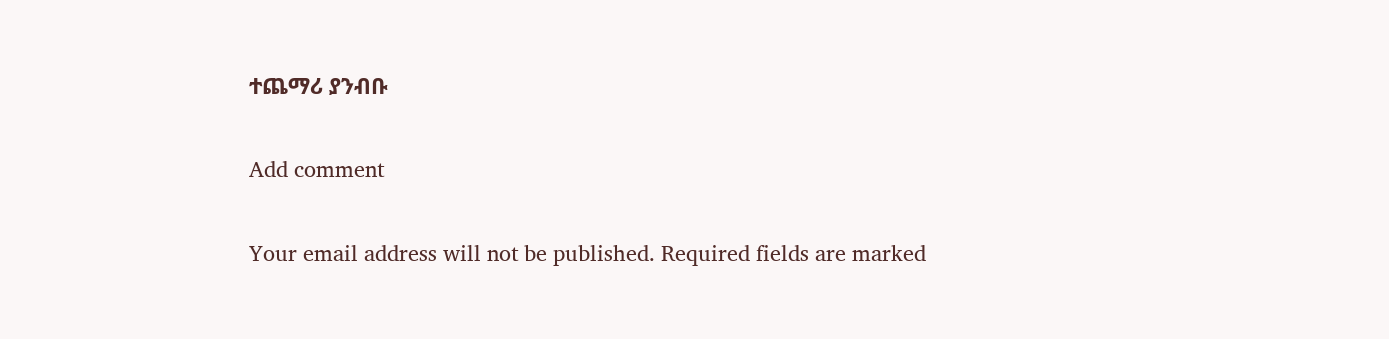ተጨማሪ ያንብቡ

Add comment

Your email address will not be published. Required fields are marked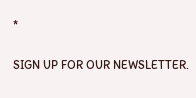*

SIGN UP FOR OUR NEWSLETTER.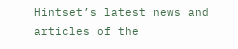Hintset’s latest news and articles of the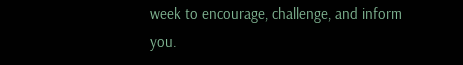week to encourage, challenge, and inform you.